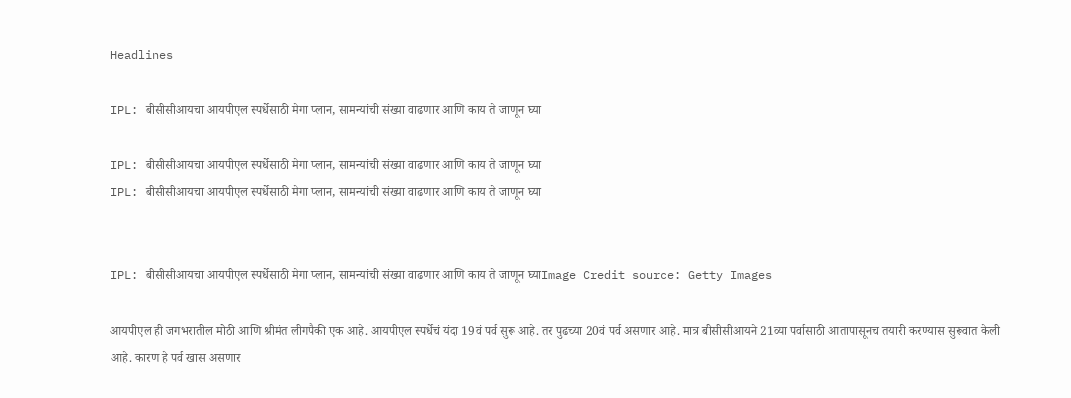Headlines

IPL: बीसीसीआयचा आयपीएल स्पर्धेसाठी मेगा प्लान, सामन्यांची संख्या वाढणार आणि काय ते जाणून घ्या

IPL: बीसीसीआयचा आयपीएल स्पर्धेसाठी मेगा प्लान, सामन्यांची संख्या वाढणार आणि काय ते जाणून घ्या
IPL: बीसीसीआयचा आयपीएल स्पर्धेसाठी मेगा प्लान, सामन्यांची संख्या वाढणार आणि काय ते जाणून घ्या


IPL: बीसीसीआयचा आयपीएल स्पर्धेसाठी मेगा प्लान, सामन्यांची संख्या वाढणार आणि काय ते जाणून घ्याImage Credit source: Getty Images

आयपीएल ही जगभरातील मोठी आणि श्रीमंत लीगपैकी एक आहे. आयपीएल स्पर्धेचं यंदा 19वं पर्व सुरू आहे. तर पुढच्या 20वं पर्व असणार आहे. मात्र बीसीसीआयने 21व्या पर्वासाठी आतापासूनच तयारी करण्यास सुरूवात केली आहे. कारण हे पर्व खास असणार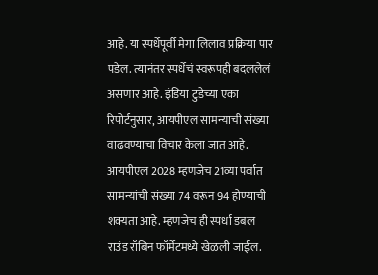आहे. या स्पर्धेपूर्वी मेगा लिलाव प्रक्रिया पार पडेल. त्यानंतर स्पर्धेचं स्वरूपही बदललेलं असणार आहे. इंडिया टुडेच्या एका रिपोर्टनुसार, आयपीएल सामन्याची संख्या वाढवण्याचा विचार केला जात आहे. आयपीएल 2028 म्हणजेच 21व्या पर्वात सामन्यांची संख्या 74 वरून 94 होण्याची शक्यता आहे. म्हणजेच ही स्पर्धा डबल राउंड रॉबिन फॉर्मेटमध्ये खेळली जाईल.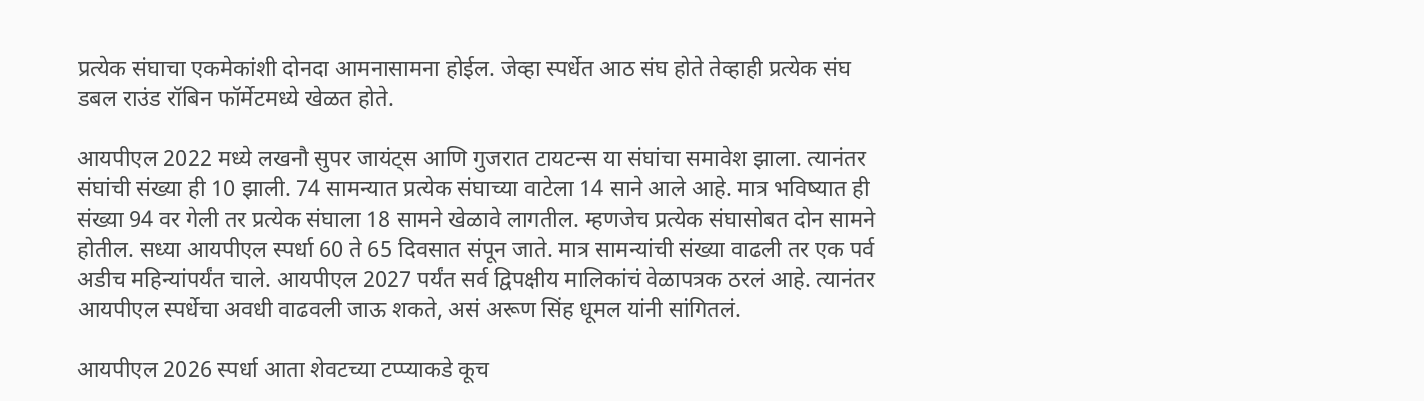प्रत्येक संघाचा एकमेकांशी दोनदा आमनासामना होईल. जेव्हा स्पर्धेत आठ संघ होते तेव्हाही प्रत्येक संघ डबल राउंड रॉबिन फॉर्मेटमध्ये खेळत होते.

आयपीएल 2022 मध्ये लखनौ सुपर जायंट्स आणि गुजरात टायटन्स या संघांचा समावेश झाला. त्यानंतर संघांची संख्या ही 10 झाली. 74 सामन्यात प्रत्येक संघाच्या वाटेला 14 साने आले आहे. मात्र भविष्यात ही संख्या 94 वर गेली तर प्रत्येक संघाला 18 सामने खेळावे लागतील. म्हणजेच प्रत्येक संघासोबत दोन सामने होतील. सध्या आयपीएल स्पर्धा 60 ते 65 दिवसात संपून जाते. मात्र सामन्यांची संख्या वाढली तर एक पर्व अडीच महिन्यांपर्यंत चाले. आयपीएल 2027 पर्यंत सर्व द्विपक्षीय मालिकांचं वेळापत्रक ठरलं आहे. त्यानंतर आयपीएल स्पर्धेचा अवधी वाढवली जाऊ शकते, असं अरूण सिंह धूमल यांनी सांगितलं.

आयपीएल 2026 स्पर्धा आता शेवटच्या टप्प्याकडे कूच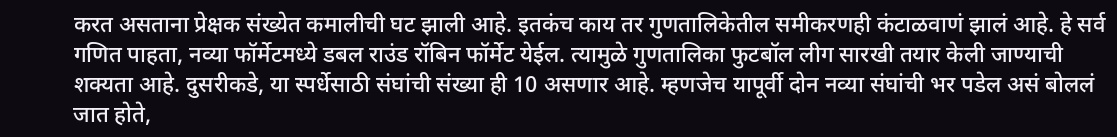करत असताना प्रेक्षक संख्येत कमालीची घट झाली आहे. इतकंच काय तर गुणतालिकेतील समीकरणही कंटाळवाणं झालं आहे. हे सर्व गणित पाहता, नव्या फॉर्मेटमध्ये डबल राउंड रॉबिन फॉर्मेट येईल. त्यामुळे गुणतालिका फुटबॉल लीग सारखी तयार केली जाण्याची शक्यता आहे. दुसरीकडे, या स्पर्धेसाठी संघांची संख्या ही 10 असणार आहे. म्हणजेच यापूर्वी दोन नव्या संघांची भर पडेल असं बोललं जात होते,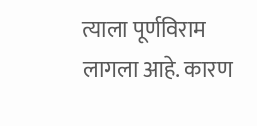त्याला पूर्णविराम लागला आहे. कारण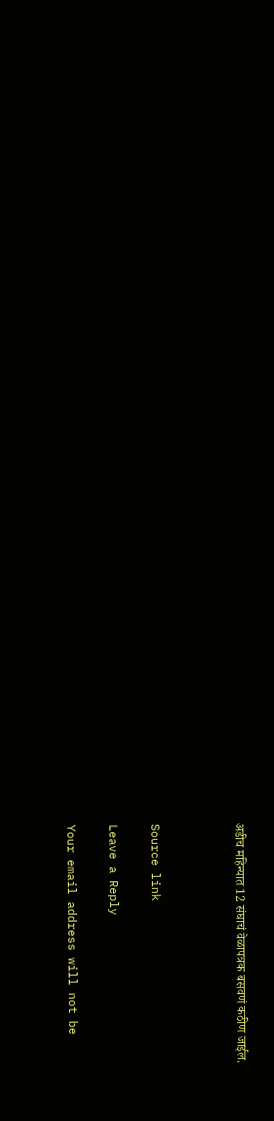अडीच महिन्यात 12 संघाचं वेळापत्रक बसवणं कठीण जाईल.



Source link

Leave a Reply

Your email address will not be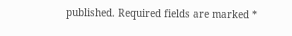published. Required fields are marked *